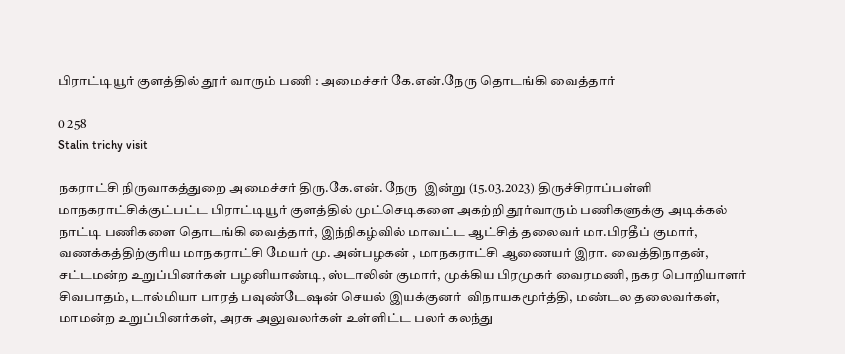பிராட்டியூர் குளத்தில் தூர் வாரும் பணி : அமைச்சர் கே.என்.நேரு தொடங்கி வைத்தார்

0 258
Stalin trichy visit

நகராட்சி நிருவாகத்துறை அமைச்சர் திரு.கே.என். நேரு  இன்று (15.03.2023) திருச்சிராப்பள்ளி மாநகராட்சிக்குட்பட்ட பிராட்டியூர் குளத்தில் முட்செடிகளை அகற்றி தூர்வாரும் பணிகளுக்கு அடிக்கல் நாட்டி பணிகளை தொடங்கி வைத்தார், இந்நிகழ்வில் மாவட்ட ஆட்சித் தலைவர் மா.பிரதீப் குமார், வணக்கத்திற்குரிய மாநகராட்சி மேயர் மு. அன்பழகன் , மாநகராட்சி ஆணையர் இரா. வைத்திநாதன், சட்டமன்ற உறுப்பினர்கள் பழனியாண்டி, ஸ்டாலின் குமார், முக்கிய பிரமுகர் வைரமணி, நகர பொறியாளர் சிவபாதம், டால்மியா பாரத் பவுண்டேஷன் செயல் இயக்குனர்  விநாயகமூர்த்தி, மண்டல தலைவர்கள், மாமன்ற உறுப்பினர்கள், அரசு அலுவலர்கள் உள்ளிட்ட பலர் கலந்து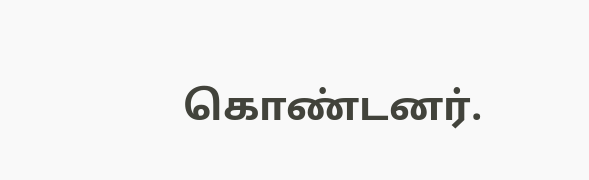கொண்டனர்.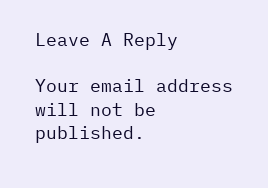Leave A Reply

Your email address will not be published.